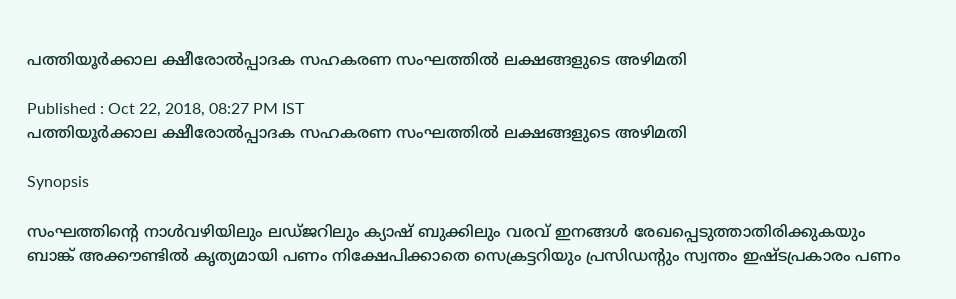പത്തിയൂര്‍ക്കാല ക്ഷീരോല്‍പ്പാദക സഹകരണ സംഘത്തില്‍ ലക്ഷങ്ങളുടെ അഴിമതി

Published : Oct 22, 2018, 08:27 PM IST
പത്തിയൂര്‍ക്കാല ക്ഷീരോല്‍പ്പാദക സഹകരണ സംഘത്തില്‍ ലക്ഷങ്ങളുടെ അഴിമതി

Synopsis

സംഘത്തിന്റെ നാള്‍വഴിയിലും ലഡ്ജറിലും ക്യാഷ് ബുക്കിലും വരവ് ഇനങ്ങള്‍ രേഖപ്പെടുത്താതിരിക്കുകയും ബാങ്ക് അക്കൗണ്ടില്‍ കൃത്യമായി പണം നിക്ഷേപിക്കാതെ സെക്രട്ടറിയും പ്രസിഡന്റും സ്വന്തം ഇഷ്ടപ്രകാരം പണം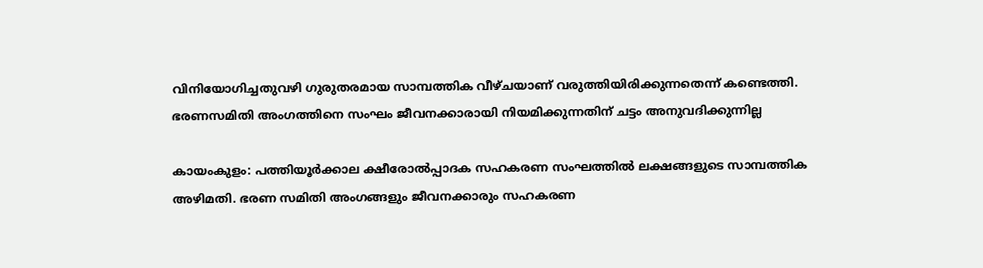വിനിയോഗിച്ചതുവഴി ഗുരുതരമായ സാമ്പത്തിക വീഴ്ചയാണ് വരുത്തിയിരിക്കുന്നതെന്ന് കണ്ടെത്തി. ഭരണസമിതി അംഗത്തിനെ സംഘം ജീവനക്കാരായി നിയമിക്കുന്നതിന് ചട്ടം അനുവദിക്കുന്നില്ല

കായംകുളം: പത്തിയൂര്‍ക്കാല ക്ഷീരോല്‍പ്പാദക സഹകരണ സംഘത്തില്‍ ലക്ഷങ്ങളുടെ സാമ്പത്തിക അഴിമതി. ഭരണ സമിതി അംഗങ്ങളും ജീവനക്കാരും സഹകരണ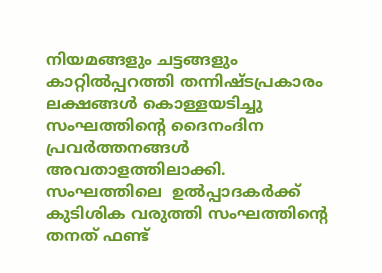നിയമങ്ങളും ചട്ടങ്ങളും കാറ്റില്‍പ്പറത്തി തന്നിഷ്ടപ്രകാരം ലക്ഷങ്ങള്‍ കൊള്ളയടിച്ചു സംഘത്തിന്റെ ദൈനംദിന പ്രവര്‍ത്തനങ്ങള്‍ അവതാളത്തിലാക്കി. സംഘത്തിലെ  ഉല്‍പ്പാദകര്‍ക്ക് കുടിശിക വരുത്തി സംഘത്തിന്റെ തനത് ഫണ്ട്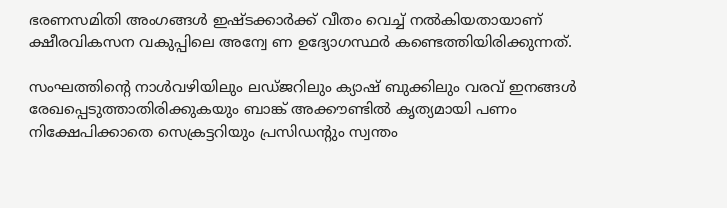ഭരണസമിതി അംഗങ്ങള്‍ ഇഷ്ടക്കാര്‍ക്ക് വീതം വെച്ച് നല്‍കിയതായാണ് ക്ഷീരവികസന വകുപ്പിലെ അന്വേ ണ ഉദ്യോഗസ്ഥര്‍ കണ്ടെത്തിയിരിക്കുന്നത്.

സംഘത്തിന്റെ നാള്‍വഴിയിലും ലഡ്ജറിലും ക്യാഷ് ബുക്കിലും വരവ് ഇനങ്ങള്‍ രേഖപ്പെടുത്താതിരിക്കുകയും ബാങ്ക് അക്കൗണ്ടില്‍ കൃത്യമായി പണം നിക്ഷേപിക്കാതെ സെക്രട്ടറിയും പ്രസിഡന്റും സ്വന്തം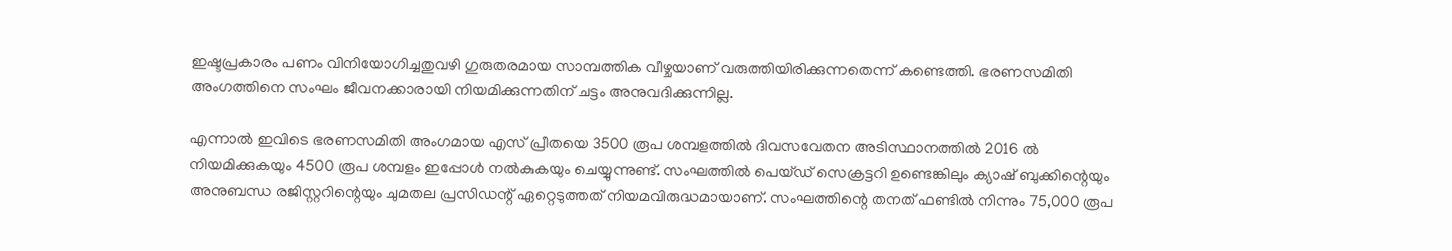ഇഷ്ടപ്രകാരം പണം വിനിയോഗിച്ചതുവഴി ഗുരുതരമായ സാമ്പത്തിക വീഴ്ചയാണ് വരുത്തിയിരിക്കുന്നതെന്ന് കണ്ടെത്തി. ഭരണസമിതി അംഗത്തിനെ സംഘം ജീവനക്കാരായി നിയമിക്കുന്നതിന് ചട്ടം അനുവദിക്കുന്നില്ല.

എന്നാല്‍ ഇവിടെ ഭരണസമിതി അംഗമായ എസ് പ്രീതയെ 3500 രൂപ ശമ്പളത്തില്‍ ദിവസവേതന അടിസ്ഥാനത്തില്‍ 2016 ല്‍ നിയമിക്കുകയും 4500 രൂപ ശമ്പളം ഇപ്പോള്‍ നല്‍കുകയും ചെയ്യുന്നുണ്ട്. സംഘത്തില്‍ പെയ്ഡ് സെക്രട്ടറി ഉണ്ടെങ്കിലും ക്യാഷ് ബുക്കിന്റെയും അനുബന്ധ രജിസ്റ്ററിന്റെയും ചുമതല പ്രസിഡന്റ് ഏറ്റെടുത്തത് നിയമവിരുദ്ധമായാണ്. സംഘത്തിന്റെ തനത് ഫണ്ടില്‍ നിന്നും 75,000 രൂപ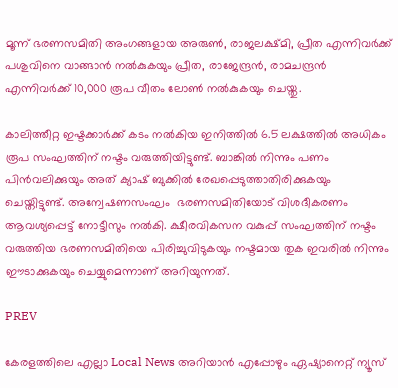മൂന്ന് ഭരണസമിതി അംഗങ്ങളായ അരുണ്‍, രാജലക്ഷ്മി, പ്രീത എന്നിവര്‍ക്ക് പശുവിനെ വാങ്ങാന്‍ നല്‍കുകയും പ്രീത, രാജേന്ദ്രന്‍, രാമചന്ദ്രന്‍ എന്നിവര്‍ക്ക് 10,000 രൂപ വീതം ലോണ്‍ നല്‍കുകയും ചെയ്തു.

കാലിത്തീറ്റ ഇഷ്ടക്കാര്‍ക്ക് കടം നല്‍കിയ ഇനിത്തില്‍ 6.5 ലക്ഷത്തില്‍ അധികം രൂപ സംഘത്തിന് നഷ്ടം വരുത്തിയിട്ടുണ്ട്. ബാങ്കില്‍ നിന്നും പണം പിന്‍വലിക്കുയും അത് ക്യാഷ് ബുക്കില്‍ രേഖപ്പെടുത്താതിരിക്കുകയും ചെയ്തിട്ടുണ്ട്. അന്വേഷണസംഘം  ഭരണസമിതിയോട് വിശദീകരണം ആവശ്യപ്പെട്ട് നോട്ടീസും നല്‍കി. ക്ഷീരവികസന വകുപ്പ് സംഘത്തിന് നഷ്ടം വരുത്തിയ ഭരണസമിതിയെ പിരിച്ചുവിടുകയും നഷ്ടമായ തുക ഇവരില്‍ നിന്നും ഈടാക്കുകയും ചെയ്യുമെന്നാണ് അറിയുന്നത്.

PREV

കേരളത്തിലെ എല്ലാ Local News അറിയാൻ എപ്പോഴും ഏഷ്യാനെറ്റ് ന്യൂസ്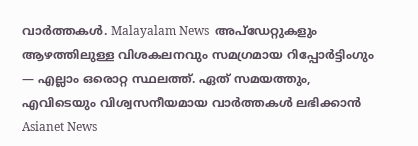വാർത്തകൾ. Malayalam News  അപ്‌ഡേറ്റുകളും ആഴത്തിലുള്ള വിശകലനവും സമഗ്രമായ റിപ്പോർട്ടിംഗും — എല്ലാം ഒരൊറ്റ സ്ഥലത്ത്. ഏത് സമയത്തും, എവിടെയും വിശ്വസനീയമായ വാർത്തകൾ ലഭിക്കാൻ Asianet News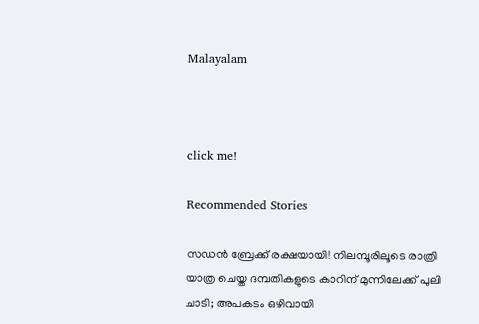Malayalam



click me!

Recommended Stories

സഡൻ ബ്രേക്ക് രക്ഷയായി! നിലമ്പൂരിലൂടെ രാത്രി യാത്ര ചെയ്ത ദമ്പതികളുടെ കാറിന് മുന്നിലേക്ക് പുലി ചാടി; അപകടം ഒഴിവായി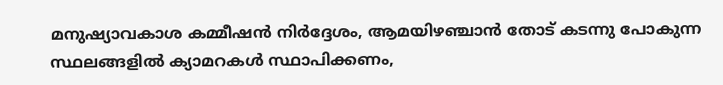മനുഷ്യാവകാശ കമ്മീഷൻ നിർദ്ദേശം, ആമയിഴഞ്ചാൻ തോട് കടന്നു പോകുന്ന സ്ഥലങ്ങളിൽ ക്യാമറകൾ സ്ഥാപിക്കണം,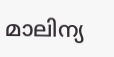മാലിന്യ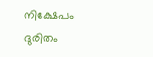നിക്ഷേപം ദുരിതം